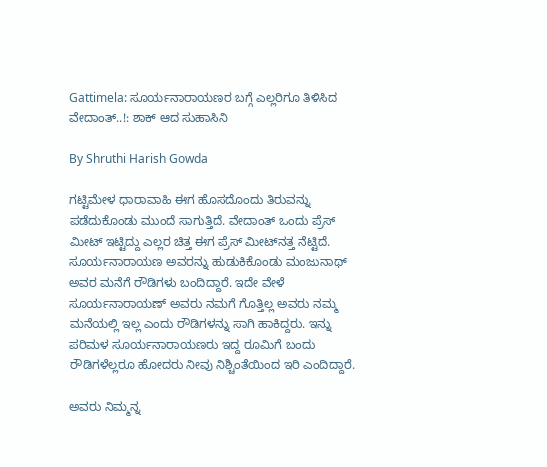Gattimela: ಸೂರ್ಯನಾರಾಯಣರ ಬಗ್ಗೆ ಎಲ್ಲರಿಗೂ ತಿಳಿಸಿದ ವೇದಾಂತ್..!: ಶಾಕ್ ಆದ ಸುಹಾಸಿನಿ

By Shruthi Harish Gowda

ಗಟ್ಟಿಮೇಳ ಧಾರಾವಾಹಿ ಈಗ ಹೊಸದೊಂದು ತಿರುವನ್ನು ಪಡೆದುಕೊಂಡು ಮುಂದೆ ಸಾಗುತ್ತಿದೆ. ವೇದಾಂತ್ ಒಂದು ಪ್ರೆಸ್ ಮೀಟ್ ಇಟ್ಟಿದ್ದು ಎಲ್ಲರ ಚಿತ್ತ ಈಗ ಪ್ರೆಸ್ ಮೀಟ್‌ನತ್ತ ನೆಟ್ಟಿದೆ. ಸೂರ್ಯನಾರಾಯಣ ಅವರನ್ನು ಹುಡುಕಿಕೊಂಡು ಮಂಜುನಾಥ್ ಅವರ ಮನೆಗೆ ರೌಡಿಗಳು ಬಂದಿದ್ದಾರೆ. ಇದೇ ವೇಳೆ ಸೂರ್ಯನಾರಾಯಣ್ ಅವರು ನಮಗೆ ಗೊತ್ತಿಲ್ಲ ಅವರು ನಮ್ಮ ಮನೆಯಲ್ಲಿ ಇಲ್ಲ ಎಂದು ರೌಡಿಗಳನ್ನು ಸಾಗಿ ಹಾಕಿದ್ದರು. ಇನ್ನು ಪರಿಮಳ ಸೂರ್ಯನಾರಾಯಣರು ಇದ್ದ ರೂಮಿಗೆ ಬಂದು ರೌಡಿಗಳೆಲ್ಲರೂ ಹೋದರು ನೀವು ನಿಶ್ಚಿಂತೆಯಿಂದ ಇರಿ ಎಂದಿದ್ದಾರೆ.

ಅವರು ನಿಮ್ಮನ್ನ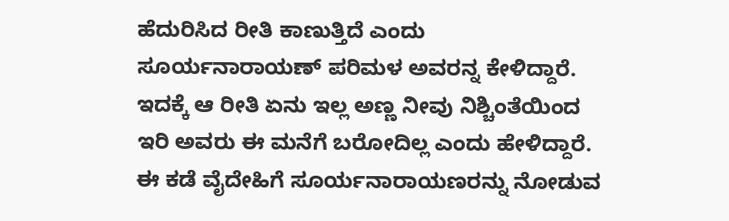ಹೆದುರಿಸಿದ ರೀತಿ ಕಾಣುತ್ತಿದೆ ಎಂದು ಸೂರ್ಯನಾರಾಯಣ್ ಪರಿಮಳ ಅವರನ್ನ ಕೇಳಿದ್ದಾರೆ. ಇದಕ್ಕೆ ಆ ರೀತಿ ಏನು ಇಲ್ಲ ಅಣ್ಣ ನೀವು ನಿಶ್ಚಿಂತೆಯಿಂದ ಇರಿ ಅವರು ಈ ಮನೆಗೆ ಬರೋದಿಲ್ಲ ಎಂದು ಹೇಳಿದ್ದಾರೆ. ಈ ಕಡೆ ವೈದೇಹಿಗೆ ಸೂರ್ಯನಾರಾಯಣರನ್ನು ನೋಡುವ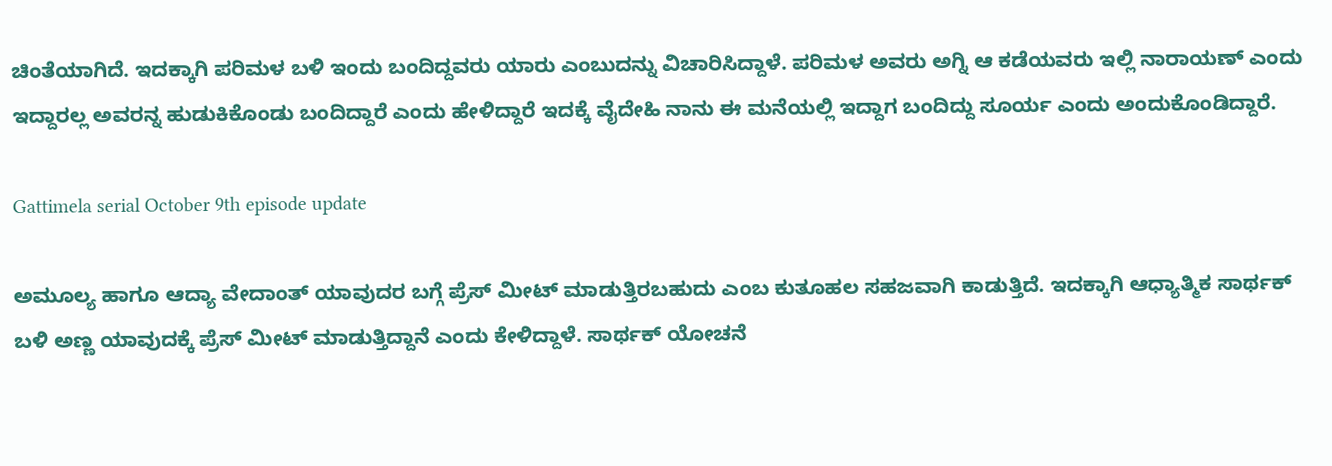ಚಿಂತೆಯಾಗಿದೆ. ಇದಕ್ಕಾಗಿ ಪರಿಮಳ ಬಳಿ ಇಂದು ಬಂದಿದ್ದವರು ಯಾರು ಎಂಬುದನ್ನು ವಿಚಾರಿಸಿದ್ದಾಳೆ. ಪರಿಮಳ ಅವರು ಅಗ್ನಿ ಆ ಕಡೆಯವರು ಇಲ್ಲಿ ನಾರಾಯಣ್ ಎಂದು ಇದ್ದಾರಲ್ಲ ಅವರನ್ನ ಹುಡುಕಿಕೊಂಡು ಬಂದಿದ್ದಾರೆ ಎಂದು ಹೇಳಿದ್ದಾರೆ ಇದಕ್ಕೆ ವೈದೇಹಿ ನಾನು ಈ ಮನೆಯಲ್ಲಿ ಇದ್ದಾಗ ಬಂದಿದ್ದು ಸೂರ್ಯ ಎಂದು ಅಂದುಕೊಂಡಿದ್ದಾರೆ.

Gattimela serial October 9th episode update

ಅಮೂಲ್ಯ ಹಾಗೂ ಆದ್ಯಾ ವೇದಾಂತ್ ಯಾವುದರ ಬಗ್ಗೆ ಪ್ರೆಸ್ ಮೀಟ್ ಮಾಡುತ್ತಿರಬಹುದು ಎಂಬ ಕುತೂಹಲ ಸಹಜವಾಗಿ ಕಾಡುತ್ತಿದೆ. ಇದಕ್ಕಾಗಿ ಆಧ್ಯಾತ್ಮಿಕ ಸಾರ್ಥಕ್ ಬಳಿ ಅಣ್ಣ ಯಾವುದಕ್ಕೆ ಪ್ರೆಸ್ ಮೀಟ್ ಮಾಡುತ್ತಿದ್ದಾನೆ ಎಂದು ಕೇಳಿದ್ದಾಳೆ. ಸಾರ್ಥಕ್ ಯೋಚನೆ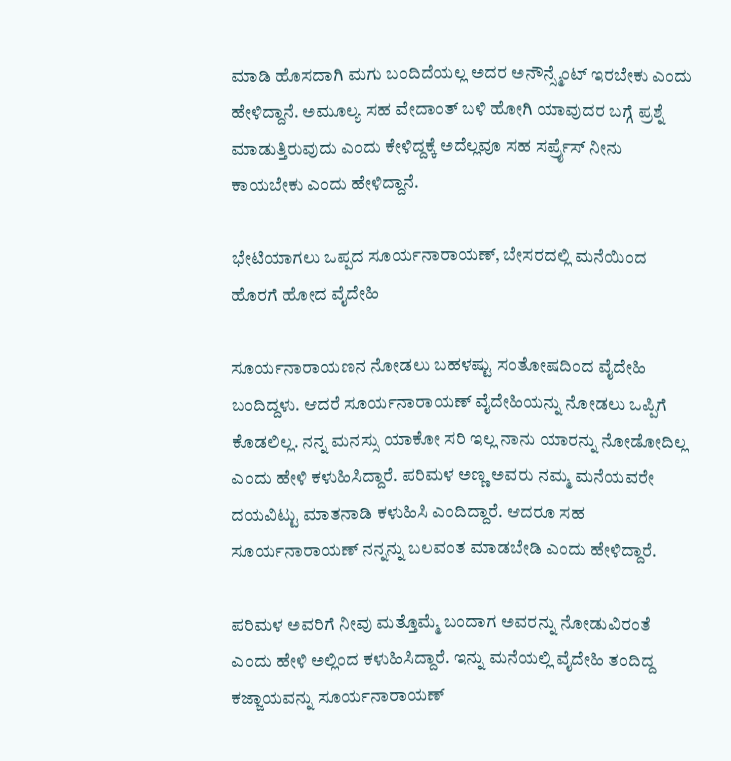ಮಾಡಿ ಹೊಸದಾಗಿ ಮಗು ಬಂದಿದೆಯಲ್ಲ ಅದರ ಅನೌನ್ಸ್ಮೆಂಟ್ ಇರಬೇಕು ಎಂದು ಹೇಳಿದ್ದಾನೆ. ಅಮೂಲ್ಯ ಸಹ ವೇದಾಂತ್ ಬಳಿ ಹೋಗಿ ಯಾವುದರ ಬಗ್ಗೆ ಪ್ರಶ್ನೆ ಮಾಡುತ್ತಿರುವುದು ಎಂದು ಕೇಳಿದ್ದಕ್ಕೆ ಅದೆಲ್ಲವೂ ಸಹ ಸರ್ಪ್ರೈಸ್ ನೀನು ಕಾಯಬೇಕು ಎಂದು ಹೇಳಿದ್ದಾನೆ.

ಭೇಟಿಯಾಗಲು ಒಪ್ಪದ ಸೂರ್ಯನಾರಾಯಣ್, ಬೇಸರದಲ್ಲಿ ಮನೆಯಿಂದ ಹೊರಗೆ ಹೋದ ವೈದೇಹಿ

ಸೂರ್ಯನಾರಾಯಣನ ನೋಡಲು ಬಹಳಷ್ಟು ಸಂತೋಷದಿಂದ ವೈದೇಹಿ ಬಂದಿದ್ದಳು. ಆದರೆ ಸೂರ್ಯನಾರಾಯಣ್ ವೈದೇಹಿಯನ್ನು ನೋಡಲು ಒಪ್ಪಿಗೆ ಕೊಡಲಿಲ್ಲ. ನನ್ನ ಮನಸ್ಸು ಯಾಕೋ ಸರಿ ಇಲ್ಲ ನಾನು ಯಾರನ್ನು ನೋಡೋದಿಲ್ಲ ಎಂದು ಹೇಳಿ ಕಳುಹಿಸಿದ್ದಾರೆ. ಪರಿಮಳ ಅಣ್ಣ ಅವರು ನಮ್ಮ ಮನೆಯವರೇ ದಯವಿಟ್ಟು ಮಾತನಾಡಿ ಕಳುಹಿಸಿ ಎಂದಿದ್ದಾರೆ. ಆದರೂ ಸಹ ಸೂರ್ಯನಾರಾಯಣ್ ನನ್ನನ್ನು ಬಲವಂತ ಮಾಡಬೇಡಿ ಎಂದು ಹೇಳಿದ್ದಾರೆ.

ಪರಿಮಳ ಅವರಿಗೆ ನೀವು ಮತ್ತೊಮ್ಮೆ ಬಂದಾಗ ಅವರನ್ನು ನೋಡುವಿರಂತೆ ಎಂದು ಹೇಳಿ ಅಲ್ಲಿಂದ ಕಳುಹಿಸಿದ್ದಾರೆ. ಇನ್ನು ಮನೆಯಲ್ಲಿ ವೈದೇಹಿ ತಂದಿದ್ದ ಕಜ್ಜಾಯವನ್ನು ಸೂರ್ಯನಾರಾಯಣ್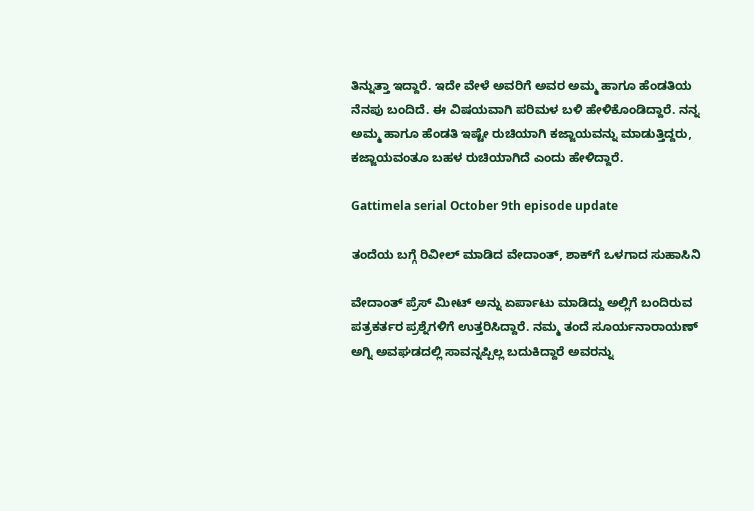ತಿನ್ನುತ್ತಾ ಇದ್ದಾರೆ. ಇದೇ ವೇಳೆ ಅವರಿಗೆ ಅವರ ಅಮ್ಮ ಹಾಗೂ ಹೆಂಡತಿಯ ನೆನಪು ಬಂದಿದೆ. ಈ ವಿಷಯವಾಗಿ ಪರಿಮಳ ಬಳಿ ಹೇಳಿಕೊಂಡಿದ್ದಾರೆ. ನನ್ನ ಅಮ್ಮ ಹಾಗೂ ಹೆಂಡತಿ ಇಷ್ಟೇ ರುಚಿಯಾಗಿ ಕಜ್ಜಾಯವನ್ನು ಮಾಡುತ್ತಿದ್ದರು, ಕಜ್ಜಾಯವಂತೂ ಬಹಳ ರುಚಿಯಾಗಿದೆ ಎಂದು ಹೇಳಿದ್ದಾರೆ.

Gattimela serial October 9th episode update

ತಂದೆಯ ಬಗ್ಗೆ ರಿವೀಲ್ ಮಾಡಿದ ವೇದಾಂತ್, ಶಾಕ್‌ಗೆ ಒಳಗಾದ ಸುಹಾಸಿನಿ

ವೇದಾಂತ್ ಪ್ರೆಸ್ ಮೀಟ್ ಅನ್ನು ಏರ್ಪಾಟು ಮಾಡಿದ್ದು ಅಲ್ಲಿಗೆ ಬಂದಿರುವ ಪತ್ರಕರ್ತರ ಪ್ರಶ್ನೆಗಳಿಗೆ ಉತ್ತರಿಸಿದ್ದಾರೆ. ನಮ್ಮ ತಂದೆ ಸೂರ್ಯನಾರಾಯಣ್ ಅಗ್ನಿ ಅವಘಡದಲ್ಲಿ ಸಾವನ್ನಪ್ಪಿಲ್ಲ ಬದುಕಿದ್ದಾರೆ ಅವರನ್ನು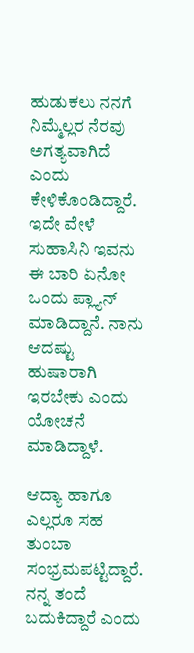ಹುಡುಕಲು ನನಗೆ ನಿಮ್ಮೆಲ್ಲರ ನೆರವು ಅಗತ್ಯವಾಗಿದೆ ಎಂದು ಕೇಳಿಕೊಂಡಿದ್ದಾರೆ. ಇದೇ ವೇಳೆ ಸುಹಾಸಿನಿ ಇವನು ಈ ಬಾರಿ ಏನೋ ಒಂದು ಪ್ಲ್ಯಾನ್ ಮಾಡಿದ್ದಾನೆ. ನಾನು ಆದಷ್ಟು ಹುಷಾರಾಗಿ ಇರಬೇಕು ಎಂದು ಯೋಚನೆ ಮಾಡಿದ್ದಾಳೆ.

ಆದ್ಯಾ ಹಾಗೂ ಎಲ್ಲರೂ ಸಹ ತುಂಬಾ ಸಂಭ್ರಮಪಟ್ಟಿದ್ದಾರೆ. ನನ್ನ ತಂದೆ ಬದುಕಿದ್ದಾರೆ ಎಂದು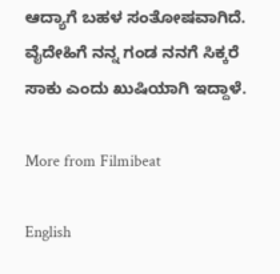ಆದ್ಯಾಗೆ ಬಹಳ ಸಂತೋಷವಾಗಿದೆ. ವೈದೇಹಿಗೆ ನನ್ನ ಗಂಡ ನನಗೆ ಸಿಕ್ಕರೆ ಸಾಕು ಎಂದು ಖುಷಿಯಾಗಿ ಇದ್ದಾಳೆ.

More from Filmibeat

English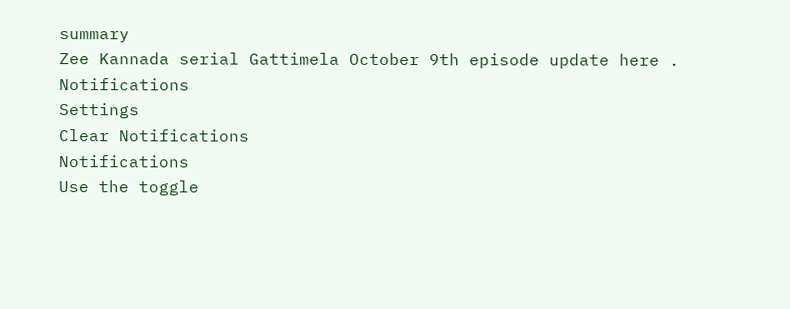summary
Zee Kannada serial Gattimela October 9th episode update here .
Notifications
Settings
Clear Notifications
Notifications
Use the toggle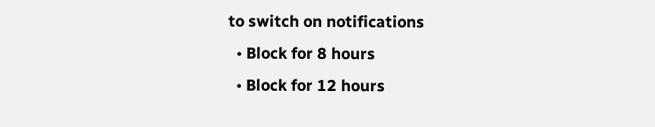to switch on notifications
  • Block for 8 hours
  • Block for 12 hours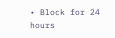• Block for 24 hours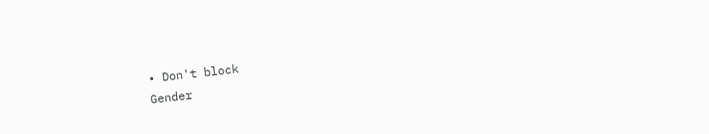• Don't block
Gender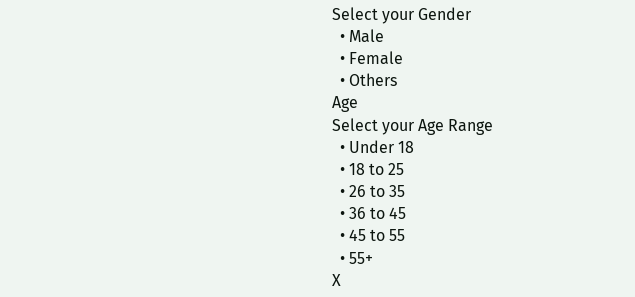Select your Gender
  • Male
  • Female
  • Others
Age
Select your Age Range
  • Under 18
  • 18 to 25
  • 26 to 35
  • 36 to 45
  • 45 to 55
  • 55+
X